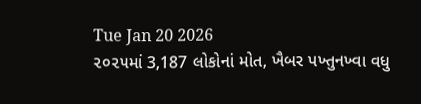Tue Jan 20 2026
૨૦૨૫માં 3,187 લોકોનાં મોત, ખૈબર પખ્તુનખ્વા વધુ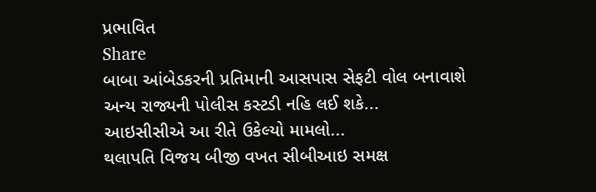પ્રભાવિત
Share
બાબા આંબેડકરની પ્રતિમાની આસપાસ સેફટી વોલ બનાવાશે
અન્ય રાજ્યની પોલીસ કસ્ટડી નહિ લઈ શકે...
આઇસીસીએ આ રીતે ઉકેલ્યો મામલો...
થલાપતિ વિજય બીજી વખત સીબીઆઇ સમક્ષ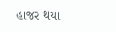હાજર થયા